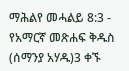ማሕልየ መሓልይ 8:3 - የአማርኛ መጽሐፍ ቅዱስ (ሰማንያ አሃዱ)3 ቀኙ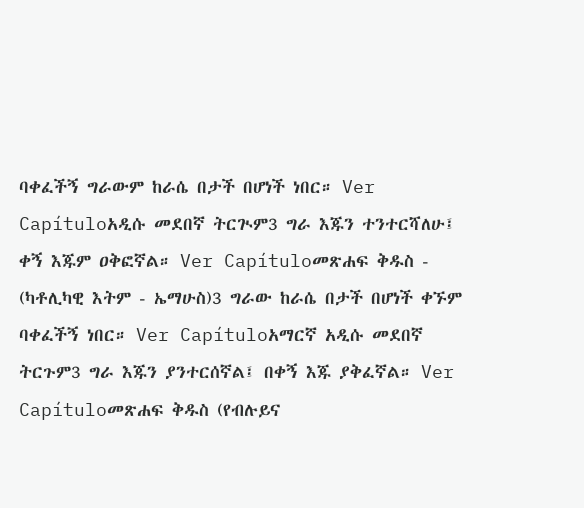ባቀፈችኝ ግራውም ከራሴ በታች በሆነች ነበር። Ver Capítuloአዲሱ መደበኛ ትርጒም3 ግራ እጁን ተንተርሻለሁ፤ ቀኝ እጁም ዐቅፎኛል። Ver Capítuloመጽሐፍ ቅዱስ - (ካቶሊካዊ እትም - ኤማሁስ)3 ግራው ከራሴ በታች በሆነች ቀኙም ባቀፈችኝ ነበር። Ver Capítuloአማርኛ አዲሱ መደበኛ ትርጉም3 ግራ እጁን ያንተርሰኛል፤ በቀኝ እጁ ያቅፈኛል። Ver Capítuloመጽሐፍ ቅዱስ (የብሉይና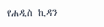የሐዲስ ኪዳን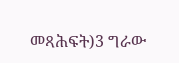መጻሕፍት)3 ግራው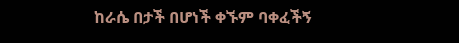ከራሴ በታች በሆነች ቀኙም ባቀፈችኝ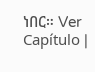ነበር። Ver Capítulo |